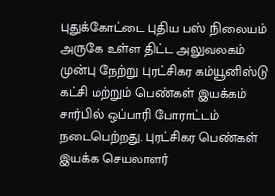புதுக்கோட்டை புதிய பஸ் நிலையம் அருகே உள்ள திட்ட அலுவலகம் முன்பு நேற்று புரட்சிகர கம்யூனிஸ்டு கட்சி மற்றும் பெண்கள் இயக்கம் சார்பில் ஒப்பாரி போராட்டம் நடைபெற்றது. புரட்சிகர பெண்கள் இயக்க செயலாளர்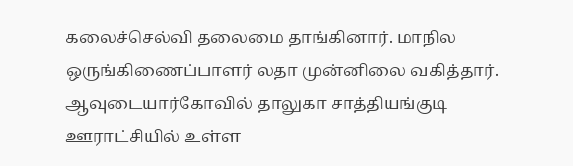கலைச்செல்வி தலைமை தாங்கினார். மாநில ஒருங்கிணைப்பாளர் லதா முன்னிலை வகித்தார். ஆவுடையார்கோவில் தாலுகா சாத்தியங்குடி ஊராட்சியில் உள்ள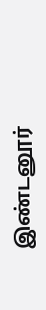இண்டனூர்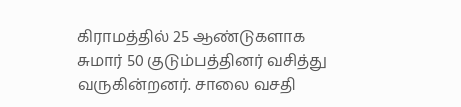கிராமத்தில் 25 ஆண்டுகளாக சுமார் 50 குடும்பத்தினர் வசித்து வருகின்றனர். சாலை வசதி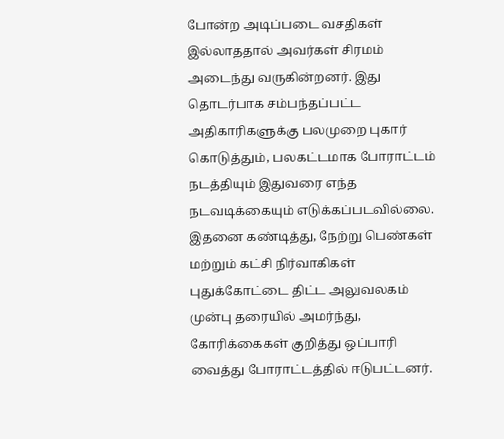போன்ற அடிப்படை வசதிகள் இல்லாததால் அவர்கள் சிரமம் அடைந்து வருகின்றனர். இது தொடர்பாக சம்பந்தப்பட்ட அதிகாரிகளுக்கு பலமுறை புகார் கொடுத்தும், பலகட்டமாக போராட்டம் நடத்தியும் இதுவரை எந்த நடவடிக்கையும் எடுக்கப்படவில்லை. இதனை கண்டித்து, நேற்று பெண்கள் மற்றும் கட்சி நிர்வாகிகள் புதுக்கோட்டை திட்ட அலுவலகம் முன்பு தரையில் அமர்ந்து, கோரிக்கைகள் குறித்து ஒப்பாரி வைத்து போராட்டத்தில் ஈடுபட்டனர்.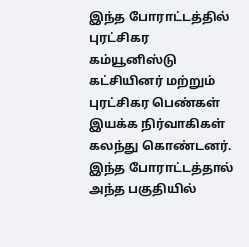இந்த போராட்டத்தில் புரட்சிகர கம்யூனிஸ்டு கட்சியினர் மற்றும் புரட்சிகர பெண்கள் இயக்க நிர்வாகிகள் கலந்து கொண்டனர். இந்த போராட்டத்தால் அந்த பகுதியில்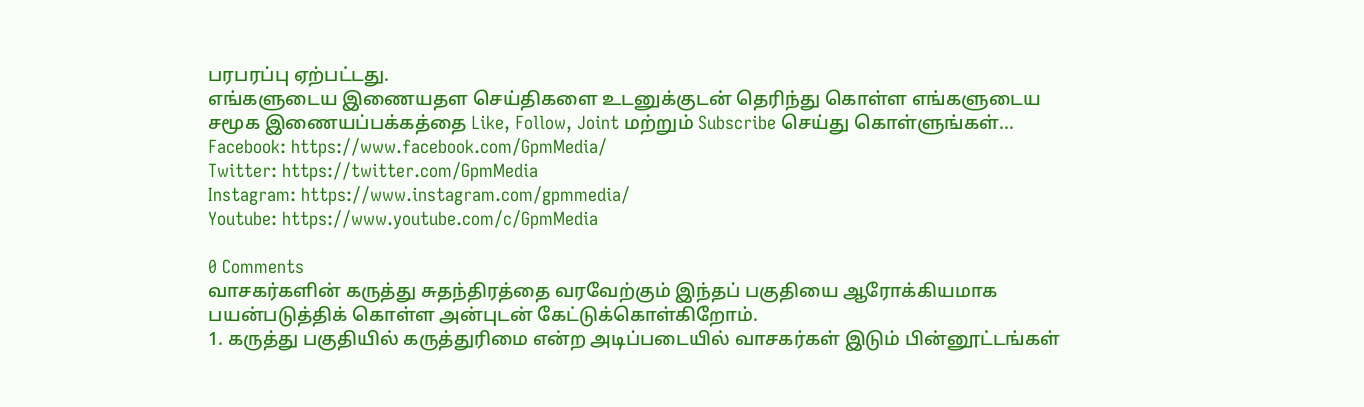பரபரப்பு ஏற்பட்டது.
எங்களுடைய இணையதள செய்திகளை உடனுக்குடன் தெரிந்து கொள்ள எங்களுடைய சமூக இணையப்பக்கத்தை Like, Follow, Joint மற்றும் Subscribe செய்து கொள்ளுங்கள்...
Facebook: https://www.facebook.com/GpmMedia/
Twitter: https://twitter.com/GpmMedia
Instagram: https://www.instagram.com/gpmmedia/
Youtube: https://www.youtube.com/c/GpmMedia

0 Comments
வாசகர்களின் கருத்து சுதந்திரத்தை வரவேற்கும் இந்தப் பகுதியை ஆரோக்கியமாக பயன்படுத்திக் கொள்ள அன்புடன் கேட்டுக்கொள்கிறோம்.
1. கருத்து பகுதியில் கருத்துரிமை என்ற அடிப்படையில் வாசகர்கள் இடும் பின்னூட்டங்கள்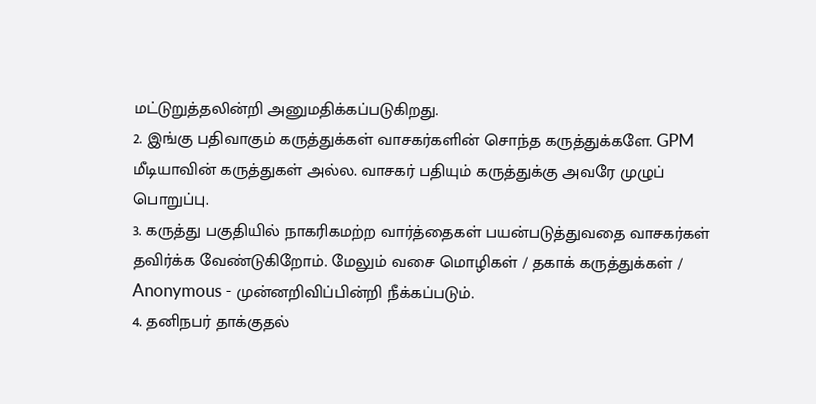மட்டுறுத்தலின்றி அனுமதிக்கப்படுகிறது.
2. இங்கு பதிவாகும் கருத்துக்கள் வாசகர்களின் சொந்த கருத்துக்களே. GPM மீடியாவின் கருத்துகள் அல்ல. வாசகர் பதியும் கருத்துக்கு அவரே முழுப் பொறுப்பு.
3. கருத்து பகுதியில் நாகரிகமற்ற வார்த்தைகள் பயன்படுத்துவதை வாசகர்கள் தவிர்க்க வேண்டுகிறோம். மேலும் வசை மொழிகள் / தகாக் கருத்துக்கள் / Anonymous - முன்னறிவிப்பின்றி நீக்கப்படும்.
4. தனிநபர் தாக்குதல்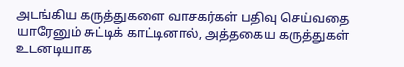அடங்கிய கருத்துகளை வாசகர்கள் பதிவு செய்வதை யாரேனும் சுட்டிக் காட்டினால், அத்தகைய கருத்துகள் உடனடியாக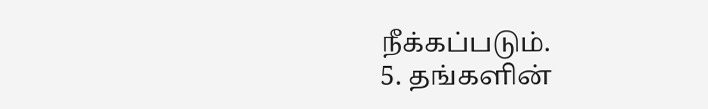நீக்கப்படும்.
5. தங்களின்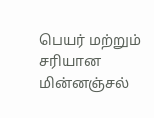பெயர் மற்றும் சரியான மின்னஞ்சல்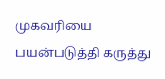முகவரியை பயன்படுத்தி கருத்து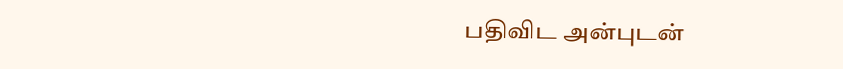பதிவிட அன்புடன்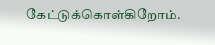கேட்டுக்கொள்கிறோம்.